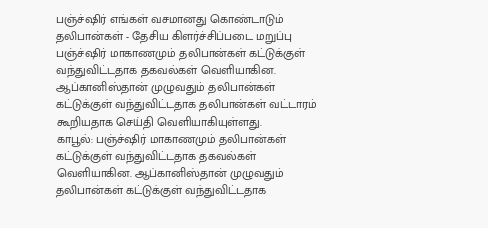பஞ்ச்ஷிர் எங்கள் வசமானது கொண்டாடும் தலிபான்கள் - தேசிய கிளர்ச்சிப்படை மறுப்பு
பஞ்ச்ஷிர் மாகாணமும் தலிபான்கள் கட்டுக்குள் வந்துவிட்டதாக தகவல்கள் வெளியாகின. ஆப்கானிஸ்தான் முழுவதும் தலிபான்கள் கட்டுக்குள் வந்துவிட்டதாக தலிபான்கள் வட்டாரம் கூறியதாக செய்தி வெளியாகியுள்ளது.
காபூல்: பஞ்ச்ஷிர் மாகாணமும் தலிபான்கள் கட்டுக்குள் வந்துவிட்டதாக தகவல்கள் வெளியாகின. ஆப்கானிஸ்தான் முழுவதும் தலிபான்கள் கட்டுக்குள் வந்துவிட்டதாக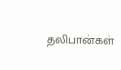தலிபான்கள்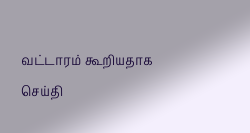வட்டாரம் கூறியதாக செய்தி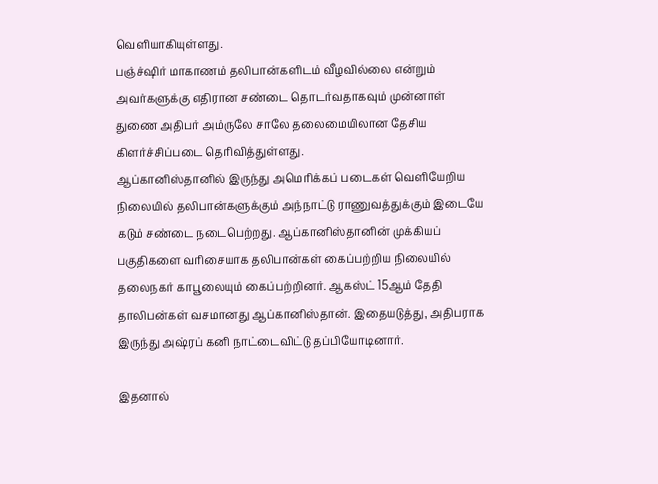வெளியாகியுள்ளது.
பஞ்ச்ஷிர் மாகாணம் தலிபான்களிடம் வீழவில்லை என்றும் அவர்களுக்கு எதிரான சண்டை தொடர்வதாகவும் முன்னாள் துணை அதிபர் அம்ருலே சாலே தலைமையிலான தேசிய கிளர்ச்சிப்படை தெரிவித்துள்ளது.
ஆப்கானிஸ்தானில் இருந்து அமெரிக்கப் படைகள் வெளியேறிய நிலையில் தலிபான்களுக்கும் அந்நாட்டு ராணுவத்துக்கும் இடையே கடும் சண்டை நடைபெற்றது. ஆப்கானிஸ்தானின் முக்கியப் பகுதிகளை வரிசையாக தலிபான்கள் கைப்பற்றிய நிலையில் தலைநகர் காபூலையும் கைப்பற்றினர். ஆகஸ்ட் 15ஆம் தேதி தாலிபன்கள் வசமானது ஆப்கானிஸ்தான். இதையடுத்து, அதிபராக இருந்து அஷ்ரப் கனி நாட்டைவிட்டு தப்பியோடினார்.

இதனால்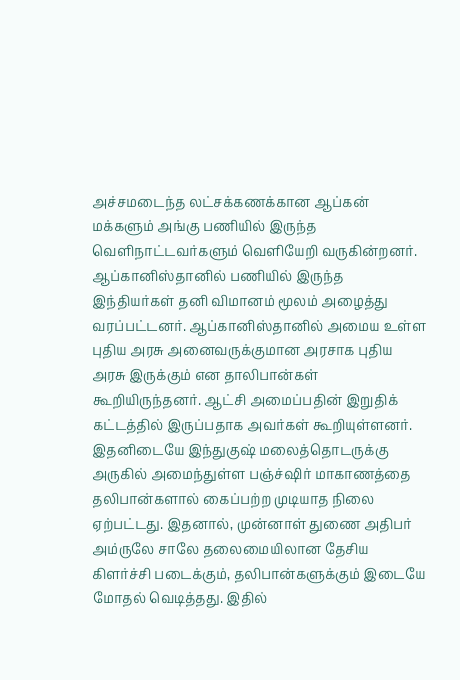அச்சமடைந்த லட்சக்கணக்கான ஆப்கன் மக்களும் அங்கு பணியில் இருந்த வெளிநாட்டவர்களும் வெளியேறி வருகின்றனர். ஆப்கானிஸ்தானில் பணியில் இருந்த இந்தியர்கள் தனி விமானம் மூலம் அழைத்து வரப்பட்டனர். ஆப்கானிஸ்தானில் அமைய உள்ள புதிய அரசு அனைவருக்குமான அரசாக புதிய அரசு இருக்கும் என தாலிபான்கள் கூறியிருந்தனர். ஆட்சி அமைப்பதின் இறுதிக் கட்டத்தில் இருப்பதாக அவர்கள் கூறியுள்ளனர்.
இதனிடையே இந்துகுஷ் மலைத்தொடருக்கு அருகில் அமைந்துள்ள பஞ்ச்ஷிர் மாகாணத்தை தலிபான்களால் கைப்பற்ற முடியாத நிலை ஏற்பட்டது. இதனால், முன்னாள் துணை அதிபர் அம்ருலே சாலே தலைமையிலான தேசிய கிளர்ச்சி படைக்கும், தலிபான்களுக்கும் இடையே மோதல் வெடித்தது. இதில்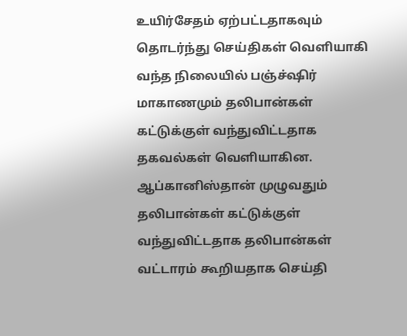உயிர்சேதம் ஏற்பட்டதாகவும் தொடர்ந்து செய்திகள் வெளியாகி வந்த நிலையில் பஞ்ச்ஷிர் மாகாணமும் தலிபான்கள் கட்டுக்குள் வந்துவிட்டதாக தகவல்கள் வெளியாகின.
ஆப்கானிஸ்தான் முழுவதும் தலிபான்கள் கட்டுக்குள் வந்துவிட்டதாக தலிபான்கள் வட்டாரம் கூறியதாக செய்தி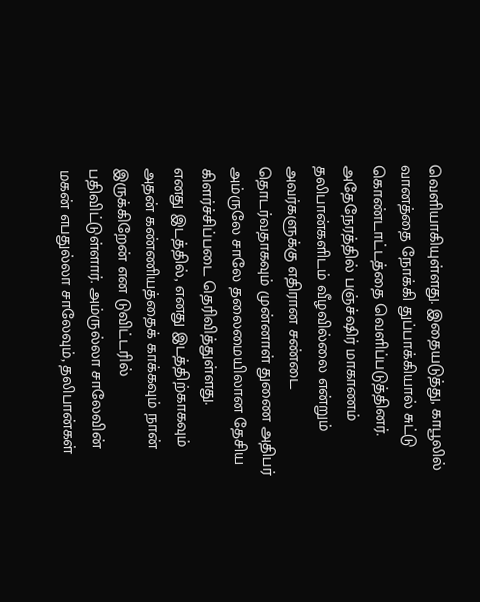வெளியாகியுள்ளது. இதையடுத்து, காபூலில் வானத்தை நோக்கி துப்பாக்கியால் சுட்டு கொண்டாட்டத்தை வெளிப்படுத்தினர்.
அதேநேரத்தில் பஞ்ச்ஷிர் மாகாணம் தலிபான்களிடம் வீழவில்லை என்றும் அவர்களுக்கு எதிரான சண்டை தொடர்வதாகவும் முன்னாள் துணை அதிபர் அம்ருலே சாலே தலைமையிலான தேசிய கிளர்ச்சிப்படை தெரிவித்துள்ளது.
எனது இடத்தில், எனது இடத்திற்காகவும் அதன் கண்ணியத்தைக் காக்கவும் நான் இருக்கிறேன் என டுவிட்டரில் பதிவிட்டுள்ளார். அம்ருல்லா சாலேவின் மகன் எபதுல்லா சாலேவும், தலிபான்கள்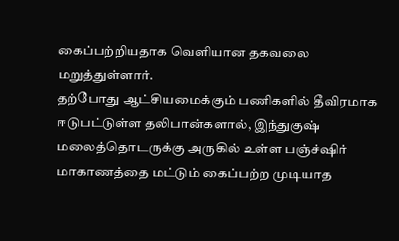கைப்பற்றியதாக வெளியான தகவலை மறுத்துள்ளார்.
தற்போது ஆட்சியமைக்கும் பணிகளில் தீவிரமாக ஈடுபட்டுள்ள தலிபான்களால், இந்துகுஷ் மலைத்தொடருக்கு அருகில் உள்ள பஞ்ச்ஷிர் மாகாணத்தை மட்டும் கைப்பற்ற முடியாத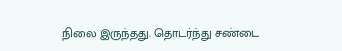நிலை இருந்தது. தொடர்ந்து சண்டை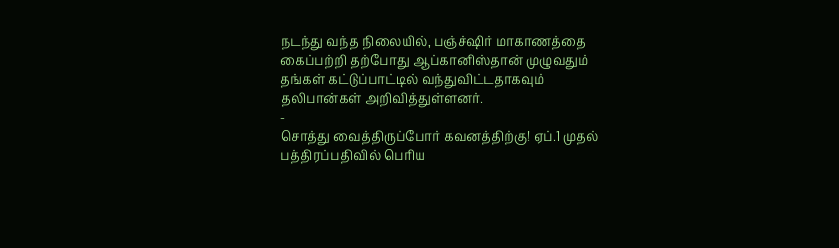நடந்து வந்த நிலையில், பஞ்ச்ஷிர் மாகாணத்தை கைப்பற்றி தற்போது ஆப்கானிஸ்தான் முழுவதும் தங்கள் கட்டுப்பாட்டில் வந்துவிட்டதாகவும் தலிபான்கள் அறிவித்துள்ளனர்.
-
சொத்து வைத்திருப்போர் கவனத்திற்கு! ஏப்.1 முதல் பத்திரப்பதிவில் பெரிய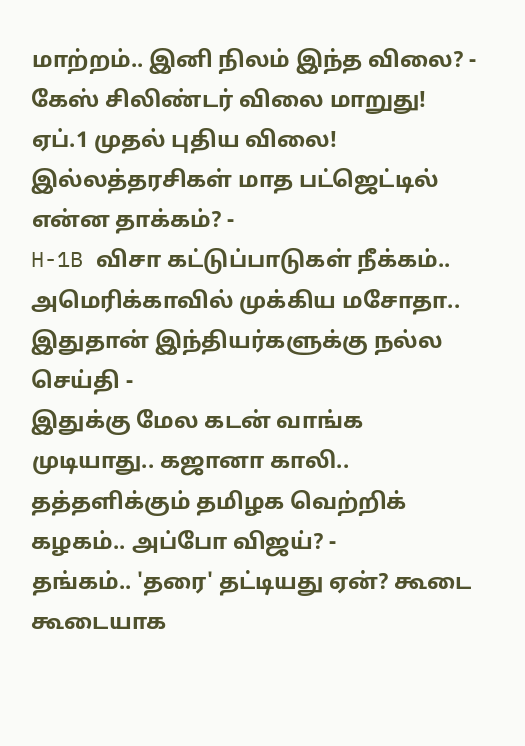மாற்றம்.. இனி நிலம் இந்த விலை? -
கேஸ் சிலிண்டர் விலை மாறுது! ஏப்.1 முதல் புதிய விலை! இல்லத்தரசிகள் மாத பட்ஜெட்டில் என்ன தாக்கம்? -
H-1B விசா கட்டுப்பாடுகள் நீக்கம்.. அமெரிக்காவில் முக்கிய மசோதா.. இதுதான் இந்தியர்களுக்கு நல்ல செய்தி -
இதுக்கு மேல கடன் வாங்க முடியாது.. கஜானா காலி.. தத்தளிக்கும் தமிழக வெற்றிக் கழகம்.. அப்போ விஜய்? -
தங்கம்.. 'தரை' தட்டியது ஏன்? கூடை கூடையாக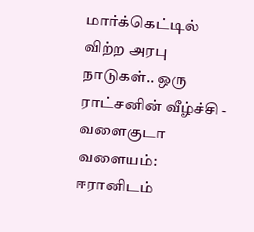மார்க்கெட்டில் விற்ற அரபு நாடுகள்.. ஒரு ராட்சனின் வீழ்ச்சி -
வளைகுடா வளையம்: ஈரானிடம்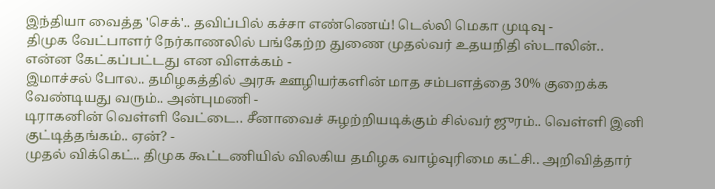இந்தியா வைத்த 'செக்'.. தவிப்பில் கச்சா எண்ணெய்! டெல்லி மெகா முடிவு -
திமுக வேட்பாளர் நேர்காணலில் பங்கேற்ற துணை முதல்வர் உதயநிதி ஸ்டாலின்.. என்ன கேட்கப்பட்டது என விளக்கம் -
இமாச்சல் போல.. தமிழகத்தில் அரசு ஊழியர்களின் மாத சம்பளத்தை 30% குறைக்க வேண்டியது வரும்.. அன்புமணி -
டிராகனின் வெள்ளி வேட்டை.. சீனாவைச் சுழற்றியடிக்கும் சில்வர் ஜுரம்.. வெள்ளி இனி குட்டித்தங்கம்.. ஏன்? -
முதல் விக்கெட்.. திமுக கூட்டணியில் விலகிய தமிழக வாழ்வுரிமை கட்சி.. அறிவித்தார்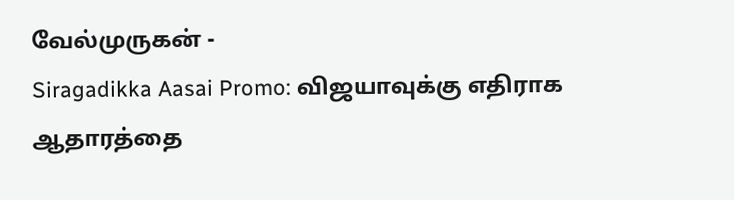வேல்முருகன் -
Siragadikka Aasai Promo: விஜயாவுக்கு எதிராக ஆதாரத்தை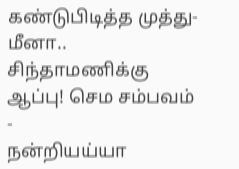கண்டுபிடித்த முத்து- மீனா.. சிந்தாமணிக்கு ஆப்பு! செம சம்பவம் -
நன்றியய்யா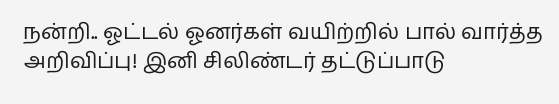நன்றி.. ஓட்டல் ஓனர்கள் வயிற்றில் பால் வார்த்த அறிவிப்பு! இனி சிலிண்டர் தட்டுப்பாடு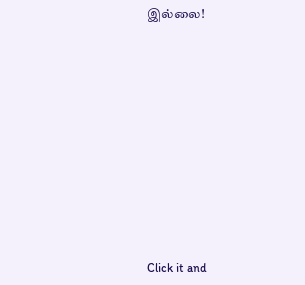இல்லை!












Click it and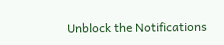Unblock the Notifications